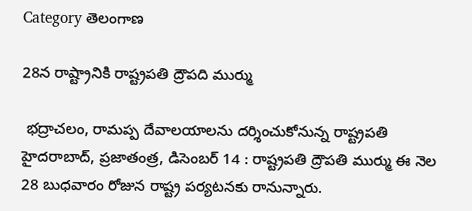Category తెలంగాణ

28న రాష్ట్రానికి రాష్ట్రపతి ద్రౌపది ముర్ము

 భద్రాచలం, రామప్ప దేవాలయాలను దర్శించుకోనున్న రాష్ట్రపతి హైదరాబాద్‌, ప్రజాతంత్ర, డిసెంబర్‌ 14 : రాష్ట్రపతి ద్రౌపతి ముర్ము ఈ నెల 28 బుధవారం రోజున రాష్ట్ర పర్యటనకు రానున్నారు.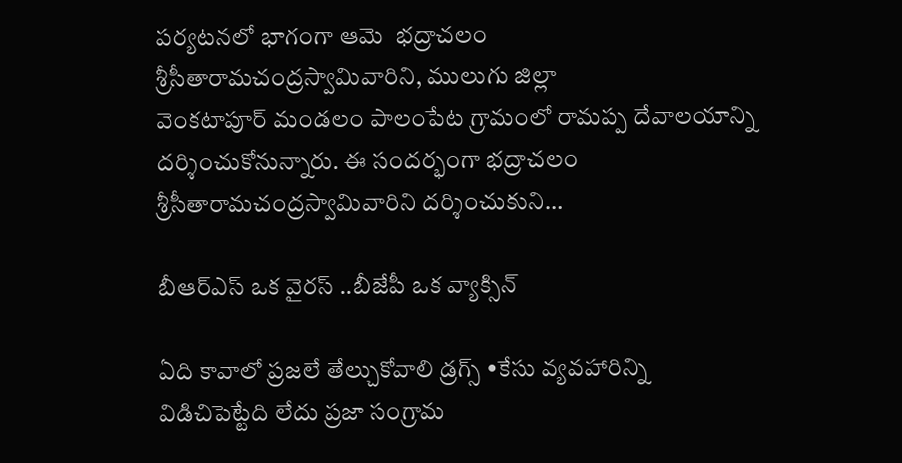పర్యటనలో భాగంగా ఆమె  భద్రాచలం శ్రీసీతారామచంద్రస్వామివారిని, ములుగు జిల్లా వెంకటాపూర్‌ ‌మండలం పాలంపేట గ్రామంలో రామప్ప దేవాలయాన్ని దర్శించుకోనున్నారు. ఈ సందర్భంగా భద్రాచలం శ్రీసీతారామచంద్రస్వామివారిని దర్శించుకుని…

బీఆర్‌ఎస్‌ ఒక వైరస్‌ ..బీజేపీ ఒక వ్యాక్సిన్‌

ఏది కావాలో ప్రజలే తేల్చుకోవాలి డ్రగ్స్ •కేసు వ్యవహారిన్ని విడిచిపెట్టేది లేదు ప్రజా సంగ్రామ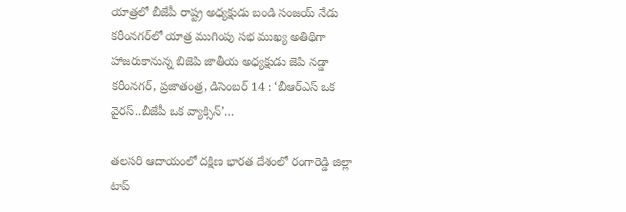యాత్రలో బీజేపీ రాష్ట్ర అధ్యక్షుడు బండి సంజయ్‌ ‌నేడు కరీంనగర్‌లో యాత్ర ముగింపు సభ ముఖ్య అతిథిగా హాజరుకానున్న బిజెపి జాతీయ అధ్యక్షుడు జెపి నడ్డా కరీంనగర్‌, ప్రజాతంత్ర, డిసెంబర్‌ 14 : ‘బీఆర్‌ఎస్‌ ఒక వైరస్‌..బీజేపీ ఒక వ్యాక్సిన్‌’…

తలసరి ఆదాయంలో దక్షిణ భారత దేశంలో రంగారెడ్డి జిల్లా టాప్‌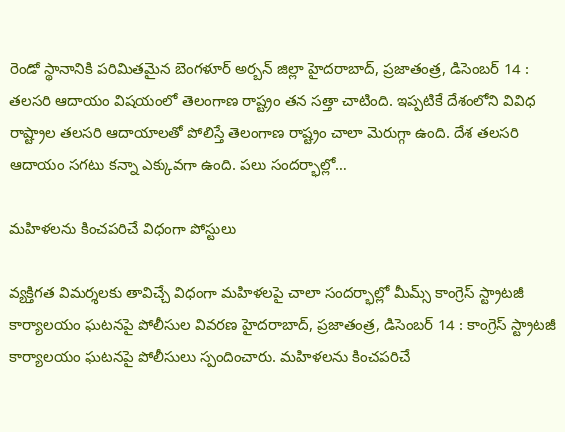రెండో స్థానానికి పరిమితమైన బెంగళూర్‌ అర్బన్‌ ‌జిల్లా హైదరాబాద్‌, ప్రజాతంత్ర, డిసెంబర్‌ 14 : తలసరి ఆదాయం విషయంలో తెలంగాణ రాష్ట్రం తన సత్తా చాటింది. ఇప్పటికే దేశంలోని వివిధ రాష్ట్రాల తలసరి ఆదాయాలతో పోలిస్తే తెలంగాణ రాష్ట్రం చాలా మెరుగ్గా ఉంది. దేశ తలసరి ఆదాయం సగటు కన్నా ఎక్కువగా ఉంది. పలు సందర్భాల్లో…

మహిళలను కించపరిచే విధంగా పోస్టులు

వ్యక్తిగత విమర్శలకు తావిచ్చే విధంగా మహిళలపై చాలా సందర్భాల్లో మీమ్స్ ‌కాంగ్రెస్‌ ‌స్ట్రాటజీ కార్యాలయం ఘటనపై పోలీసుల వివరణ హైదరాబాద్‌, ప్రజాతంత్ర, డిసెంబర్‌ 14 : కాంగ్రెస్‌ ‌స్ట్రాటజీ కార్యాలయం ఘటనపై పోలీసులు స్పందించారు. మహిళలను కించపరిచే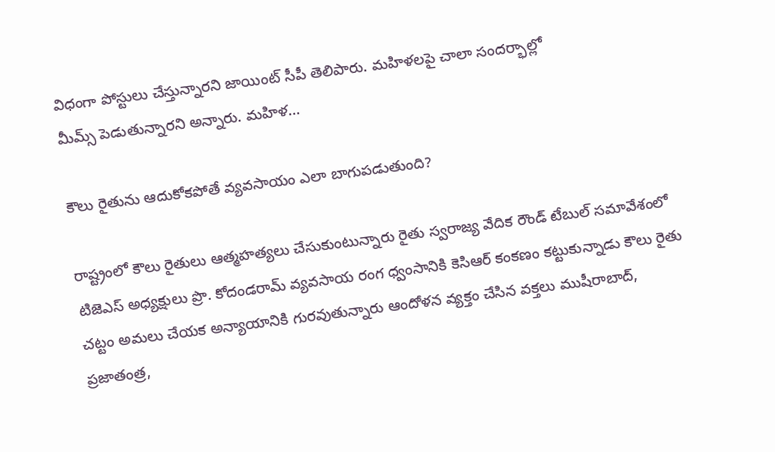విధంగా పోస్టులు చేస్తున్నారని జాయింట్‌ ‌సీపీ తెలిపారు. మహిళలపై చాలా సందర్భాల్లో మీమ్స్ ‌పెడుతున్నారని అన్నారు. మహిళ…

కౌలు రైతును ఆదుకోకపోతే వ్యవసాయం ఎలా బాగుపడుతుంది?

రాష్ట్రంలో కౌలు రైతులు ఆత్మహత్యలు చేసుకుంటున్నారు రైతు స్వరాజ్య వేదిక రౌండ్‌ ‌టేబుల్‌ ‌సమావేశంలో టిజెఎస్‌ అధ్యక్షులు ప్రొ. కోదండరామ్‌ ‌వ్యవసాయ రంగ ధ్వంసానికి కెసిఆర్‌ ‌కంకణం కట్టుకున్నాడు కౌలు రైతు చట్టం అమలు చేయక అన్యాయానికి గురవుతున్నారు ఆందోళన వ్యక్తం చేసిన వక్తలు ముషీరాబాద్‌, ప్రజాతంత్ర,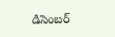డిసెంబర్‌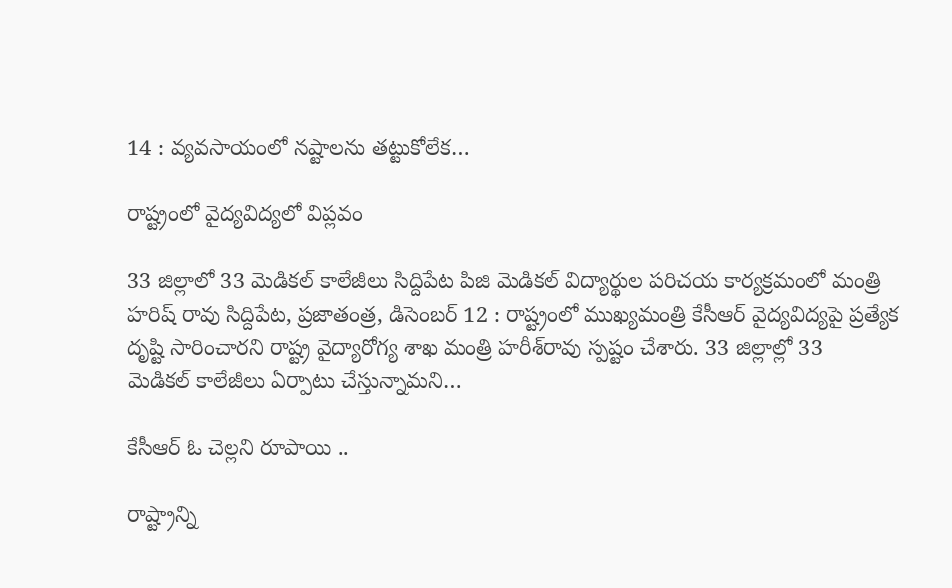14 : వ్యవసాయంలో నష్టాలను తట్టుకోలేక…

రాష్ట్రంలో వైద్యవిద్యలో విప్లవం

33 జిల్లాలో 33 మెడికల్‌ ‌కాలేజీలు సిద్దిపేట పిజి మెడికల్‌ ‌విద్యార్థుల పరిచయ కార్యక్రమంలో మంత్రి హరిష్‌ ‌రావు సిద్దిపేట, ప్రజాతంత్ర, డిసెంబర్‌ 12 : రాష్ట్రంలో ముఖ్యమంత్రి కేసీఆర్‌ ‌వైద్యవిద్యపై ప్రత్యేక దృష్టి సారించారని రాష్ట్ర వైద్యారోగ్య శాఖ మంత్రి హరీశ్‌రావు స్పష్టం చేశారు. 33 జిల్లాల్లో 33 మెడికల్‌ ‌కాలేజీలు ఏర్పాటు చేస్తున్నామని…

కేసీఆర్‌ ఓ ‌చెల్లని రూపాయి ..

రాష్ట్రాన్ని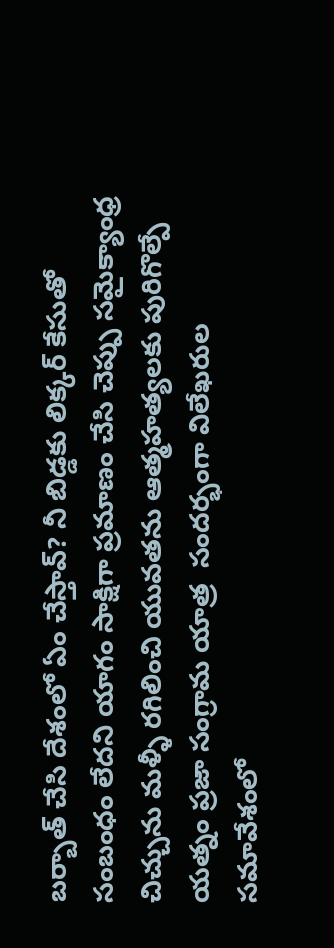బర్బాత్‌ ‌చేసి దేశంలో ఏం చేస్తావ్‌? నీ బిడ్డకు లిక్కర్‌ ‌కేసుతో సంబంధం లేదని యాగం సాక్షిగా ప్రమాణం చేసి చెప్పు సమైక్యాంధ్ర చిచ్చును మళ్ళీ రగిలించి యువతను ఆత్మహత్యలకు పురిగొల్పే యత్నం ప్రజా సంగ్రామ యాత్ర  సందర్భంగా విలేఖరుల సమావేశంలో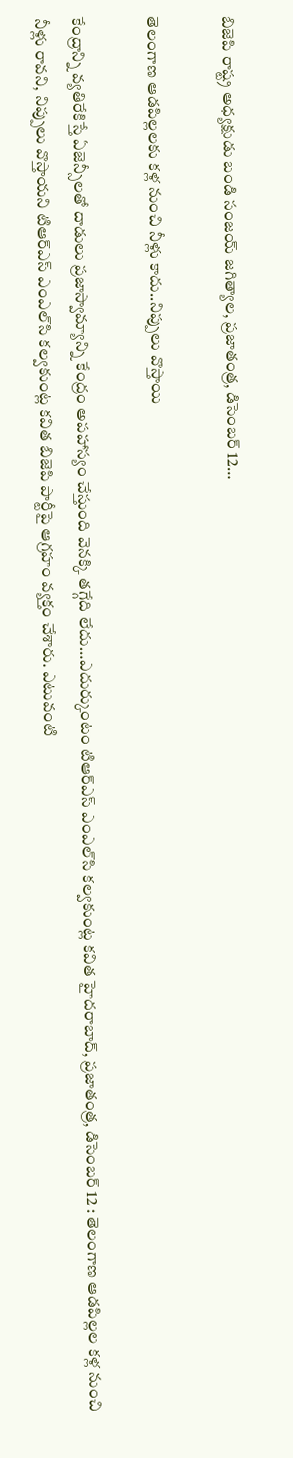బిజెపి రాష్ట్ర అధ్యక్షుడు బండి సంజయ్‌ ‌జగిత్యాల, ప్రజాతంత్ర, డిసెంబర్‌ 12…

తెలంగాణ ఆడపిల్లలకు కళ్ల నుంచి నీళ్లు కాదు..నిప్పులు వొస్తాయి

కేంద్రాన్ని వ్యతిరేకిస్తే ఏజెన్సీలతో దాడులు ప్రజాస్వామ్యాన్ని కేంద్రం అపహాస్యం చేస్తుంది వెనక్కి తగ్గేది లేదు…ఎదుర్కుంటం టిఆర్‌ఎస్‌ ఎంఎల్‌సి కల్వకుంట్ల కవిత హైదరాబాద్‌, ప్రజాతంత్ర, డిసెంబర్‌ 12 : తెలంగాణ ఆడపిల్లల కళ్ల నుంచి నీళ్లు రావని, నిప్పులు వొస్తాయని టిఆర్‌ఎస్‌ ఎంఎల్‌సి కల్వకుంట్ల కవిత బిజెపి పార్టీపై ఆగ్రహం వ్యక్తం చేశారు. ఎటువంటి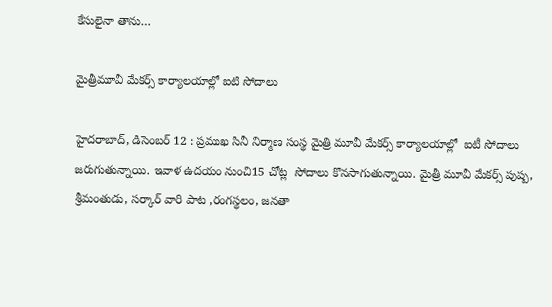కేసులైనా తాను…

మైత్రీమూవీ మేకర్స్ ‌కార్యాలయాల్లో ఐటి సోదాలు

హైదరాబాద్‌, డిసెంబర్‌ 12 : ప్రముఖ సినీ నిర్మాణ సంస్థ మైత్రి మూవీ మేకర్స్ ‌కార్యాలయాల్లో  ఐటీ సోదాలు జరుగుతున్నాయి. ఇవాళ ఉదయం నుంచి15 చోట్ల  సోదాలు కొనసాగుతున్నాయి. మైత్రీ మూవీ మేకర్స్ ‌పుష్ప, శ్రీమంతుడు, సర్కార్‌ ‌వారి పాట ,రంగస్థలం, జనతా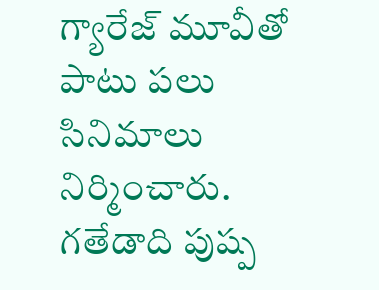గ్యారేజ్‌ ‌మూవీతో పాటు పలు సినిమాలు నిర్మించారు. గతేడాది పుష్ప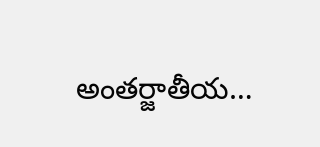అంతర్జాతీయ…